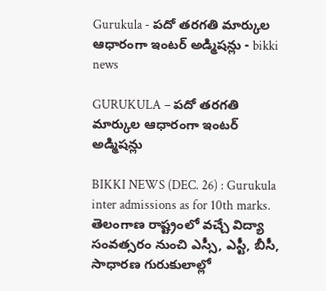Gurukula - పదో తరగతి మార్కుల ఆధారంగా ఇంటర్ అడ్మిషన్లు - bikki news

GURUKULA – పదో తరగతి మార్కుల ఆధారంగా ఇంటర్ అడ్మిషన్లు

BIKKI NEWS (DEC. 26) : Gurukula inter admissions as for 10th marks. తెలంగాణ రాష్ట్రంలో వచ్చే విద్యా సంవత్సరం నుంచి ఎస్సీ, ఎస్టీ, బీసీ, సాధారణ గురుకులాల్లో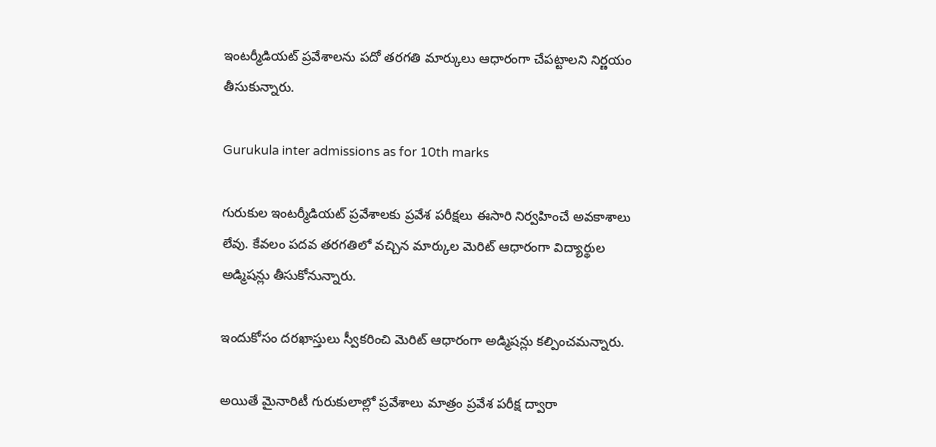ఇంటర్మీడియట్ ప్రవేశాలను పదో తరగతి మార్కులు ఆధారంగా చేపట్టాలని నిర్ణయం తీసుకున్నారు.

Gurukula inter admissions as for 10th marks

గురుకుల ఇంటర్మీడియట్ ప్రవేశాలకు ప్రవేశ పరీక్షలు ఈసారి నిర్వహించే అవకాశాలు లేవు. కేవలం పదవ తరగతిలో వచ్చిన మార్కుల మెరిట్ ఆధారంగా విద్యార్థుల అడ్మిషన్లు తీసుకోనున్నారు.

ఇందుకోసం దరఖాస్తులు స్వీకరించి మెరిట్ ఆధారంగా అడ్మిషన్లు కల్పించమన్నారు.

అయితే మైనారిటీ గురుకులాల్లో ప్రవేశాలు మాత్రం ప్రవేశ పరీక్ష ద్వారా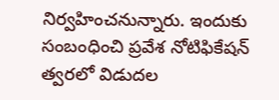నిర్వహించనున్నారు. ఇందుకు సంబంధించి ప్రవేశ నోటిఫికేషన్ త్వరలో విడుదల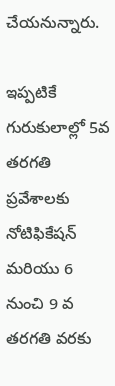చేయనున్నారు.

ఇప్పటికే గురుకులాల్లో 5వ తరగతి ప్రవేశాలకు నోటిఫికేషన్ మరియు 6 నుంచి 9 వ తరగతి వరకు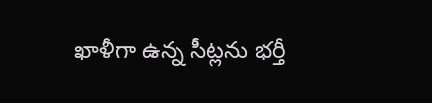ఖాళీగా ఉన్న సీట్లను భర్తీ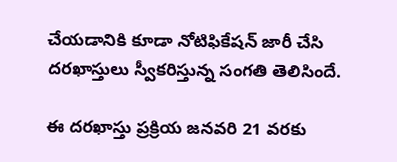చేయడానికి కూడా నోటిఫికేషన్ జారీ చేసి దరఖాస్తులు స్వీకరిస్తున్న సంగతి తెలిసిందే.

ఈ దరఖాస్తు ప్రక్రియ జనవరి 21 వరకు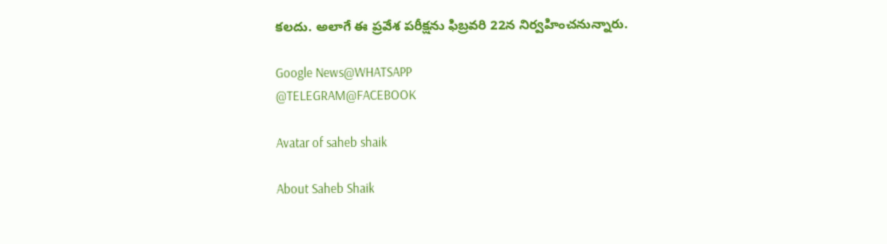కలదు. అలాగే ఈ ప్రవేశ పరీక్షను ఫిబ్రవరి 22న నిర్వహించనున్నారు.

Google News@WHATSAPP
@TELEGRAM@FACEBOOK

Avatar of saheb shaik

About Saheb Shaik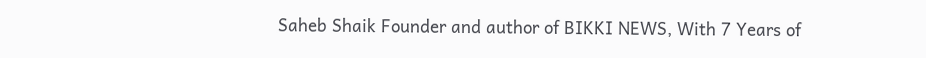Saheb Shaik Founder and author of BIKKI NEWS, With 7 Years of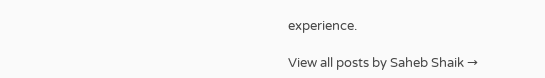experience.

View all posts by Saheb Shaik →